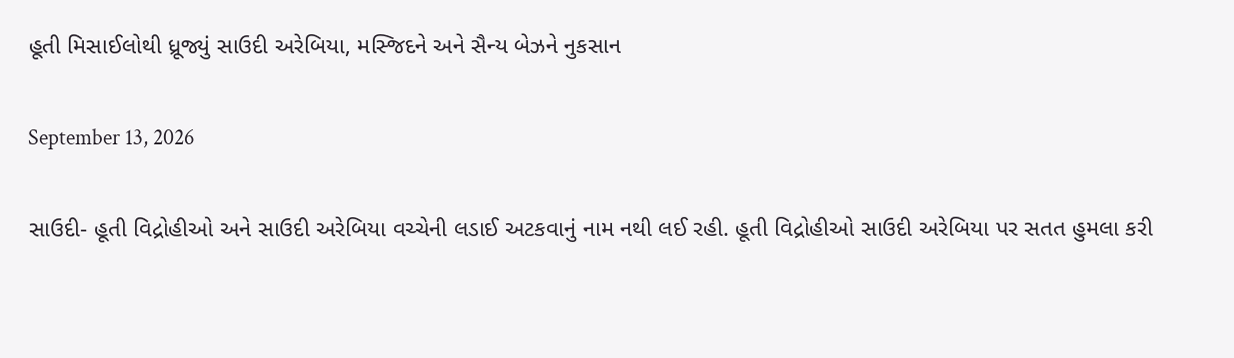હૂતી મિસાઈલોથી ધ્રૂજ્યું સાઉદી અરેબિયા, મસ્જિદને અને સૈન્ય બેઝને નુકસાન

September 13, 2026

સાઉદી- હૂતી વિદ્રોહીઓ અને સાઉદી અરેબિયા વચ્ચેની લડાઈ અટકવાનું નામ નથી લઈ રહી. હૂતી વિદ્રોહીઓ સાઉદી અરેબિયા પર સતત હુમલા કરી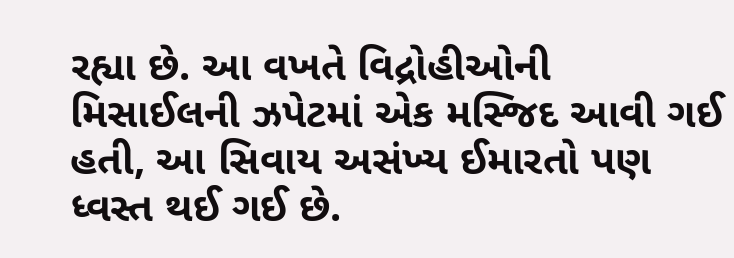રહ્યા છે. આ વખતે વિદ્રોહીઓની મિસાઈલની ઝપેટમાં એક મસ્જિદ આવી ગઈ હતી, આ સિવાય અસંખ્ય ઈમારતો પણ ધ્વસ્ત થઈ ગઈ છે.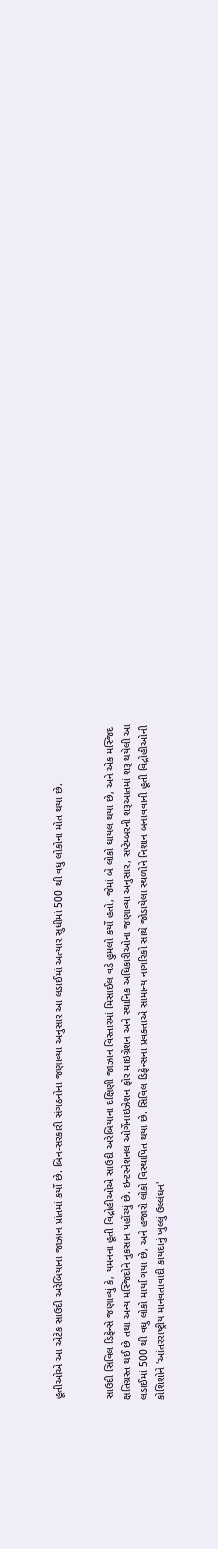હૂતીઓએ આ એટેક સાઉદી અરેબિયાના જાઝાન પ્રાંતમાં કર્યો છે. બિન-સરકારી સંગઠનોના જણાવ્યા અનુસાર આ લડાઈમાં અત્યાર સુધીમાં 500 થી વધુ લોકોના મોત થયા છે.


સાઉદી સિવિલ ડિફેન્સે જણાવ્યું કે, યમનના હૂતી વિદ્રોહીઓએ સાઉદી અરેબિયાના દક્ષિણી જાઝાન વિસ્તારમાં મિસાઈલ વડે હુમલો કર્યો હતો, જેમાં બે લોકો ઘાયલ થયા છે, અને એક મસ્જિદ ક્ષતિગ્રસ્ત થઈ છે તથા અન્ય મસ્જિદોને નુકસાન પહોંચ્યું છે. ઇન્ટરનેશનલ ઓર્ગેનાઇઝેશન ફોર માઇગ્રેશન અને સ્થાનિક અધિકારીઓના જણાવ્યા અનુસાર, સપ્ટેમ્બરની શરૂઆતમાં શરૂ થયેલી આ લડાઈમાં 500 થી વધુ લોકો માર્યા ગયા છે, અને હજારો લોકો વિસ્થાપિત થયા છે. સિવિલ ડિફેન્સના પ્રવક્તાએ સામાન્ય નાગરિકો સાથે જોડાયેલા સ્થળોને નિશાન બનાવવાની હૂતી વિદ્રોહીઓની કોશિશોને 'આંતરરાષ્ટ્રીય માનવતાવાદી કાયદાનું ખુલ્લું ઉલ્લંઘન'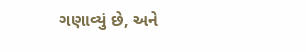ગણાવ્યું છે, અને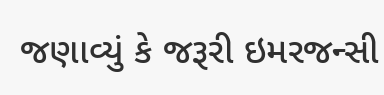જણાવ્યું કે જરૂરી ઇમરજન્સી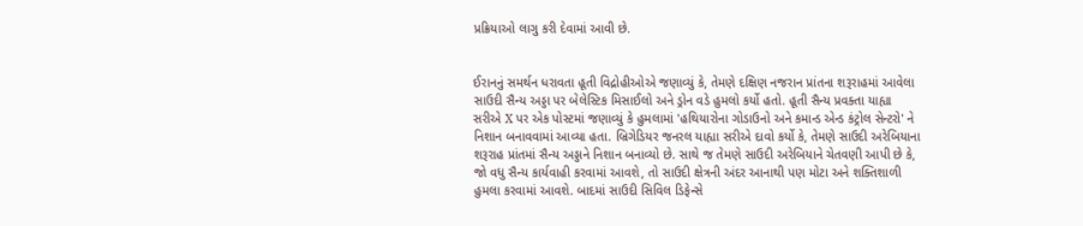પ્રક્રિયાઓ લાગુ કરી દેવામાં આવી છે.


ઈરાનનું સમર્થન ધરાવતા હૂતી વિદ્રોહીઓએ જણાવ્યું કે, તેમણે દક્ષિણ નજરાન પ્રાંતના શરૂરાહમાં આવેલા સાઉદી સૈન્ય અડ્ડા પર બેલેસ્ટિક મિસાઈલો અને ડ્રોન વડે હુમલો કર્યો હતો. હૂતી સૈન્ય પ્રવક્તા યાહ્યા સરીએ X પર એક પોસ્ટમાં જણાવ્યું કે હુમલામાં 'હથિયારોના ગોડાઉનો અને કમાન્ડ એન્ડ કંટ્રોલ સેન્ટરો' ને નિશાન બનાવવામાં આવ્યા હતા. બ્રિગેડિયર જનરલ યાહ્યા સરીએ દાવો કર્યો કે, તેમણે સાઉદી અરેબિયાના શરૂરાહ પ્રાંતમાં સૈન્ય અડ્ડાને નિશાન બનાવ્યો છે. સાથે જ તેમણે સાઉદી અરેબિયાને ચેતવણી આપી છે કે, જો વધુ સૈન્ય કાર્યવાહી કરવામાં આવશે, તો સાઉદી ક્ષેત્રની અંદર આનાથી પણ મોટા અને શક્તિશાળી હુમલા કરવામાં આવશે. બાદમાં સાઉદી સિવિલ ડિફેન્સે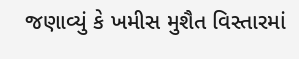જણાવ્યું કે ખમીસ મુશૈત વિસ્તારમાં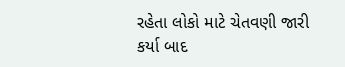રહેતા લોકો માટે ચેતવણી જારી કર્યા બાદ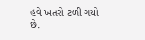હવે ખતરો ટળી ગયો છે.